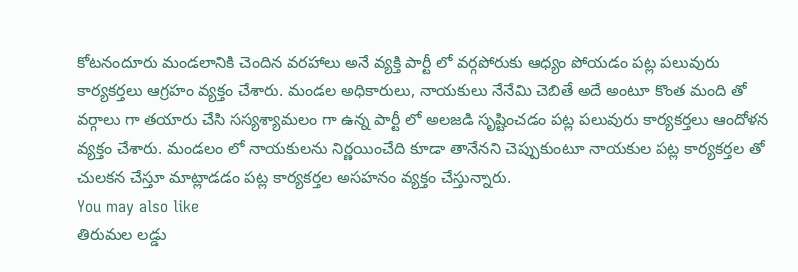కోటనందూరు మండలానికి చెందిన వరహాలు అనే వ్యక్తి పార్టీ లో వర్గపోరుకు ఆధ్యం పోయడం పట్ల పలువురు కార్యకర్తలు ఆగ్రహం వ్యక్తం చేశారు. మండల అధికారులు, నాయకులు నేనేమి చెబితే అదే అంటూ కొంత మంది తో వర్గాలు గా తయారు చేసి సస్యశ్యామలం గా ఉన్న పార్టీ లో అలజడి సృష్టించడం పట్ల పలువురు కార్యకర్తలు ఆందోళన వ్యక్తం చేశారు. మండలం లో నాయకులను నిర్ణయించేది కూడా తానేనని చెప్పుకుంటూ నాయకుల పట్ల కార్యకర్తల తో చులకన చేస్తూ మాట్లాడడం పట్ల కార్యకర్తల అసహనం వ్యక్తం చేస్తున్నారు.
You may also like
తిరుమల లడ్డు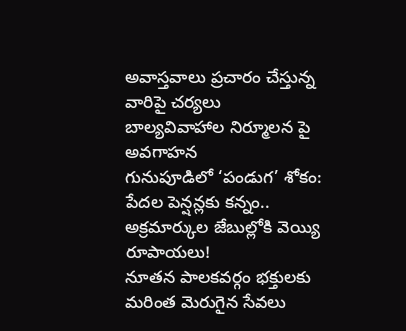అవాస్తవాలు ప్రచారం చేస్తున్న వారిపై చర్యలు
బాల్యవివాహాల నిర్మూలన పై అవగాహన
గునుపూడిలో ‘పండుగ’ శోకం: పేదల పెన్షన్లకు కన్నం.. అక్రమార్కుల జేబుల్లోకి వెయ్యి రూపాయలు!
నూతన పాలకవర్గం భక్తులకు మరింత మెరుగైన సేవలు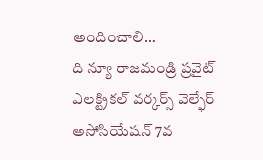అందించాలి…
ది న్యూ రాజమండ్రి ప్రవైట్ ఎలక్ట్రికల్ వర్కర్స్ వెల్ఫేర్ అసోసియేషన్ 7వ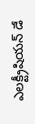ఎలక్ట్రీషియన్ డే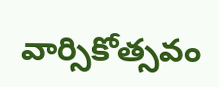వార్సికోత్సవం